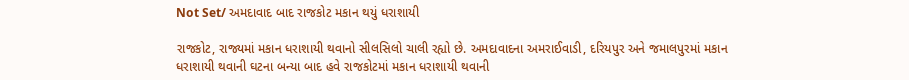Not Set/ અમદાવાદ બાદ રાજકોટ મકાન થયું ધરાશાયી

રાજકોટ, રાજ્યમાં મકાન ધરાશાયી થવાનો સીલસિલો ચાલી રહ્યો છે. અમદાવાદના અમરાઈવાડી, દરિયપુર અને જમાલપુરમાં મકાન ધરાશાયી થવાની ઘટના બન્યા બાદ હવે રાજકોટમાં મકાન ધરાશાયી થવાની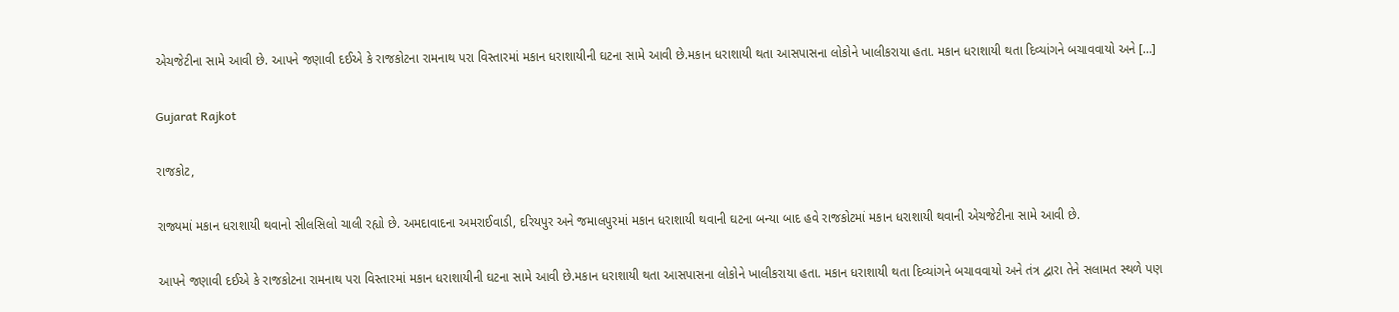એચજેટીના સામે આવી છે. આપને જણાવી દઈએ કે રાજકોટના રામનાથ પરા વિસ્તારમાં મકાન ધરાશાયીની ઘટના સામે આવી છે.મકાન ધરાશાયી થતા આસપાસના લોકોને ખાલીકરાયા હતા. મકાન ધરાશાયી થતા દિવ્યાંગને બચાવવાયો અને […]

Gujarat Rajkot

રાજકોટ,

રાજ્યમાં મકાન ધરાશાયી થવાનો સીલસિલો ચાલી રહ્યો છે. અમદાવાદના અમરાઈવાડી, દરિયપુર અને જમાલપુરમાં મકાન ધરાશાયી થવાની ઘટના બન્યા બાદ હવે રાજકોટમાં મકાન ધરાશાયી થવાની એચજેટીના સામે આવી છે.

આપને જણાવી દઈએ કે રાજકોટના રામનાથ પરા વિસ્તારમાં મકાન ધરાશાયીની ઘટના સામે આવી છે.મકાન ધરાશાયી થતા આસપાસના લોકોને ખાલીકરાયા હતા. મકાન ધરાશાયી થતા દિવ્યાંગને બચાવવાયો અને તંત્ર દ્વારા તેને સલામત સ્થળે પણ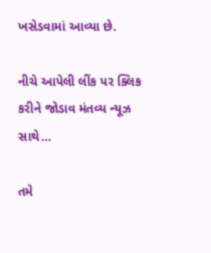ખસેડવામાં આવ્યા છે.

નીચે આપેલી લીંક પર ક્લિક કરીને જોડાવ મંતવ્ય ન્યૂઝ સાથે…

તમે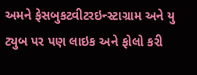અમને ફેસબુકટ્વીટરઇન્સ્ટાગ્રામ અને યુ ટ્યુબ પર પણ લાઇક અને ફોલો કરી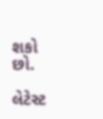શકો છો.

લેટેસ્ટ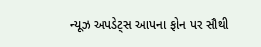ન્યૂઝ અપડેટ્સ આપના ફોન પર સૌથી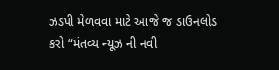ઝડપી મેળવવા માટે આજે જ ડાઉનલોડ કરો “મંતવ્ય ન્યૂઝ ની નવી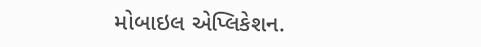મોબાઇલ એપ્લિકેશન.